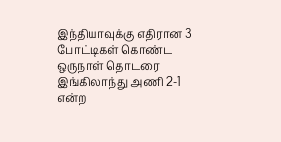இந்தியாவுக்கு எதிரான 3 போட்டிகள் கொண்ட ஒருநாள் தொடரை இங்கிலாந்து அணி 2-1 என்ற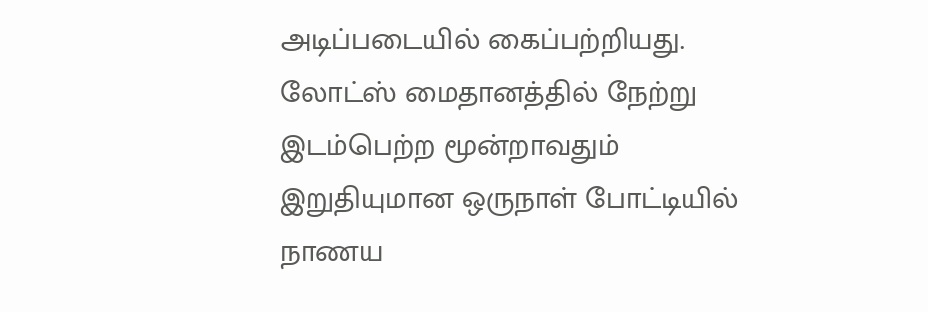அடிப்படையில் கைப்பற்றியது.
லோட்ஸ் மைதானத்தில் நேற்று இடம்பெற்ற மூன்றாவதும் இறுதியுமான ஒருநாள் போட்டியில் நாணய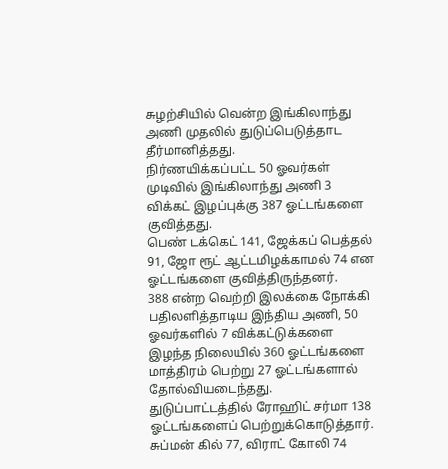சுழற்சியில் வென்ற இங்கிலாந்து அணி முதலில் துடுப்பெடுத்தாட தீர்மானித்தது.
நிர்ணயிக்கப்பட்ட 50 ஓவர்கள் முடிவில் இங்கிலாந்து அணி 3 விக்கட் இழப்புக்கு 387 ஓட்டங்களை குவித்தது.
பெண் டக்கெட் 141, ஜேக்கப் பெத்தல் 91, ஜோ ரூட் ஆட்டமிழக்காமல் 74 என ஓட்டங்களை குவித்திருந்தனர்.
388 என்ற வெற்றி இலக்கை நோக்கி பதிலளித்தாடிய இந்திய அணி, 50 ஓவர்களில் 7 விக்கட்டுக்களை இழந்த நிலையில் 360 ஓட்டங்களை மாத்திரம் பெற்று 27 ஓட்டங்களால் தோல்வியடைந்தது.
துடுப்பாட்டத்தில் ரோஹிட் சர்மா 138 ஓட்டங்களைப் பெற்றுக்கொடுத்தார்.
சுப்மன் கில் 77, விராட் கோலி 74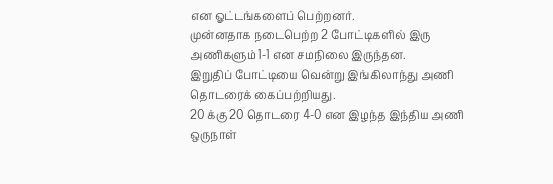என ஓட்டங்களைப் பெற்றனர்.
முன்னதாக நடைபெற்ற 2 போட்டிகளில் இரு அணிகளும் 1-1 என சமநிலை இருந்தன.
இறுதிப் போட்டியை வென்று இங்கிலாந்து அணி தொடரைக் கைப்பற்றியது.
20 க்கு 20 தொடரை 4-0 என இழந்த இந்திய அணி ஒருநாள்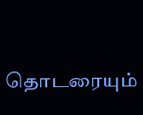தொடரையும்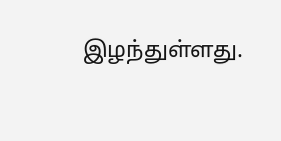இழந்துள்ளது.